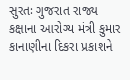સુરતઃ ગુજરાત રાજ્ય કક્ષાના આરોગ્ય મંત્રી કુમાર કાનાણીના દિકરા પ્રકાશને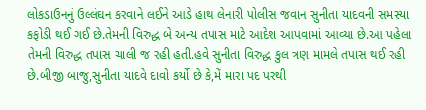લોકડાઉનનું ઉલ્લંઘન કરવાને લઈને આડે હાથ લેનારી પોલીસ જવાન સુનીતા યાદવની સમસ્યા કફોડી થઈ ગઈ છે.તેમની વિરુદ્ધ બે અન્ય તપાસ માટે આદેશ આપવામાં આવ્યા છે.આ પહેલા તેમની વિરુદ્ધ તપાસ ચાલી જ રહી હતી.હવે સુનીતા વિરુદ્ધ કુલ ત્રણ મામલે તપાસ થઈ રહી છે.બીજી બાજુ,સુનીતા યાદવે દાવો કર્યો છે કે,મેં મારા પદ પરથી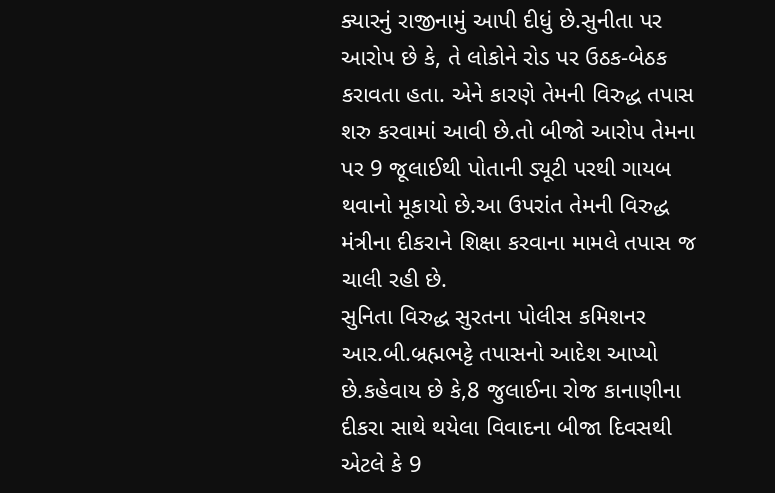ક્યારનું રાજીનામું આપી દીધું છે.સુનીતા પર આરોપ છે કે, તે લોકોને રોડ પર ઉઠક-બેઠક કરાવતા હતા. એને કારણે તેમની વિરુદ્ધ તપાસ શરુ કરવામાં આવી છે.તો બીજો આરોપ તેમના પર 9 જૂલાઈથી પોતાની ડ્યૂટી પરથી ગાયબ થવાનો મૂકાયો છે.આ ઉપરાંત તેમની વિરુદ્ધ મંત્રીના દીકરાને શિક્ષા કરવાના મામલે તપાસ જ ચાલી રહી છે.
સુનિતા વિરુદ્ધ સુરતના પોલીસ કમિશનર આર.બી.બ્રહ્મભટ્ટે તપાસનો આદેશ આપ્યો છે.કહેવાય છે કે,8 જુલાઈના રોજ કાનાણીના દીકરા સાથે થયેલા વિવાદના બીજા દિવસથી એટલે કે 9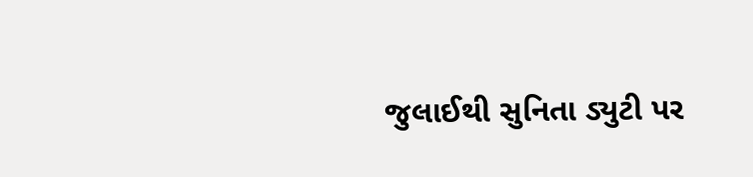જુલાઈથી સુનિતા ડ્યુટી પર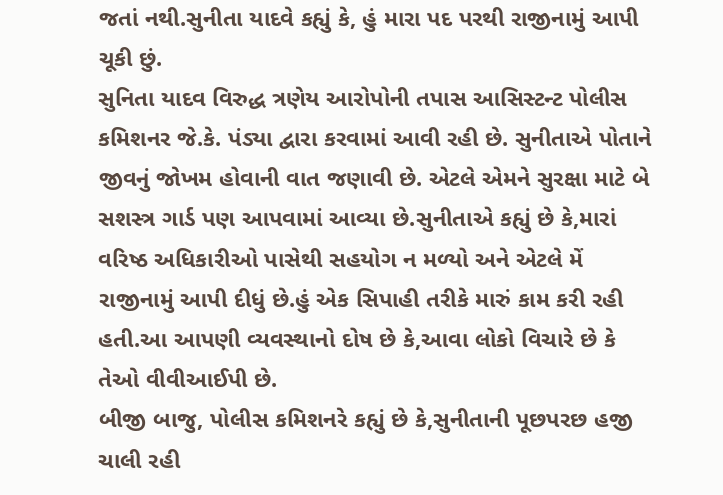જતાં નથી.સુનીતા યાદવે કહ્યું કે, હું મારા પદ પરથી રાજીનામું આપી ચૂકી છું.
સુનિતા યાદવ વિરુદ્ધ ત્રણેય આરોપોની તપાસ આસિસ્ટન્ટ પોલીસ કમિશનર જે.કે. પંડ્યા દ્વારા કરવામાં આવી રહી છે. સુનીતાએ પોતાને જીવનું જોખમ હોવાની વાત જણાવી છે. એટલે એમને સુરક્ષા માટે બે સશસ્ત્ર ગાર્ડ પણ આપવામાં આવ્યા છે.સુનીતાએ કહ્યું છે કે,મારાં વરિષ્ઠ અધિકારીઓ પાસેથી સહયોગ ન મળ્યો અને એટલે મેં રાજીનામું આપી દીધું છે.હું એક સિપાહી તરીકે મારું કામ કરી રહી હતી.આ આપણી વ્યવસ્થાનો દોષ છે કે,આવા લોકો વિચારે છે કે તેઓ વીવીઆઈપી છે.
બીજી બાજુ, પોલીસ કમિશનરે કહ્યું છે કે,સુનીતાની પૂછપરછ હજી ચાલી રહી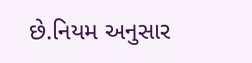છે.નિયમ અનુસાર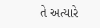તે અત્યારે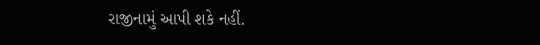રાજીનામું આપી શકે નહીં.